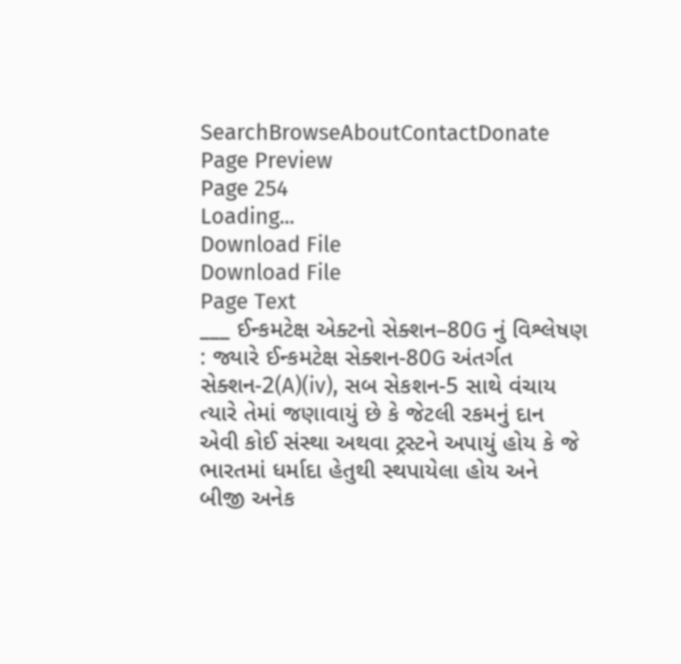SearchBrowseAboutContactDonate
Page Preview
Page 254
Loading...
Download File
Download File
Page Text
___ ઈન્કમટેક્ષ એક્ટનો સેક્શન–80G નું વિશ્લેષણ : જ્યારે ઈન્કમટેક્ષ સેક્શન-80G અંતર્ગત સેક્શન-2(A)(iv), સબ સેકશન-5 સાથે વંચાય ત્યારે તેમાં જણાવાયું છે કે જેટલી રકમનું દાન એવી કોઈ સંસ્થા અથવા ટ્રસ્ટને અપાયું હોય કે જે ભારતમાં ધર્માદા હેતુથી સ્થપાયેલા હોય અને બીજી અનેક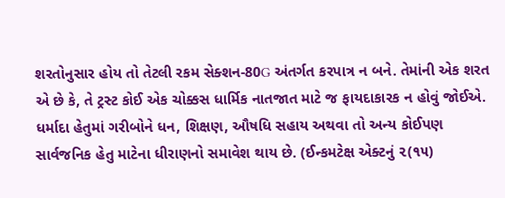શરતોનુસાર હોય તો તેટલી રકમ સેક્શન-80G અંતર્ગત કરપાત્ર ન બને. તેમાંની એક શરત એ છે કે, તે ટ્રસ્ટ કોઈ એક ચોક્કસ ધાર્મિક નાતજાત માટે જ ફાયદાકારક ન હોવું જોઈએ. ધર્માદા હેતુમાં ગરીબોને ધન, શિક્ષણ, ઔષધિ સહાય અથવા તો અન્ય કોઈપણ સાર્વજનિક હેતુ માટેના ધીરાણનો સમાવેશ થાય છે. (ઈન્કમટેક્ષ એક્ટનું ૨(૧૫)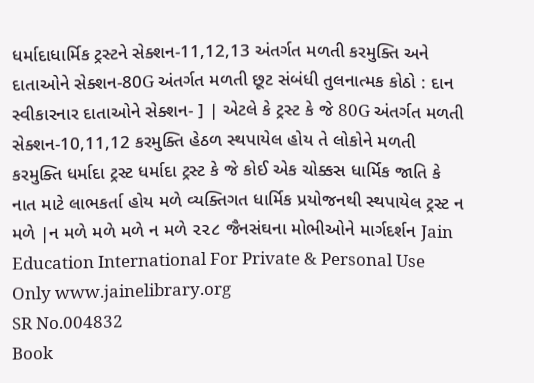ધર્માદાધાર્મિક ટ્રસ્ટને સેક્શન-11,12,13 અંતર્ગત મળતી કરમુક્તિ અને દાતાઓને સેક્શન-80G અંતર્ગત મળતી છૂટ સંબંધી તુલનાત્મક કોઠો : દાન સ્વીકારનાર દાતાઓને સેક્શન- ] | એટલે કે ટ્રસ્ટ કે જે 80G અંતર્ગત મળતી સેક્શન-10,11,12 કરમુક્તિ હેઠળ સ્થપાયેલ હોય તે લોકોને મળતી કરમુક્તિ ધર્માદા ટ્રસ્ટ ધર્માદા ટ્રસ્ટ કે જે કોઈ એક ચોક્કસ ધાર્મિક જાતિ કે નાત માટે લાભકર્તા હોય મળે વ્યક્તિગત ધાર્મિક પ્રયોજનથી સ્થપાયેલ ટ્રસ્ટ ન મળે |ન મળે મળે મળે ન મળે ૨૨૮ જૈનસંઘના મોભીઓને માર્ગદર્શન Jain Education International For Private & Personal Use Only www.jainelibrary.org
SR No.004832
Book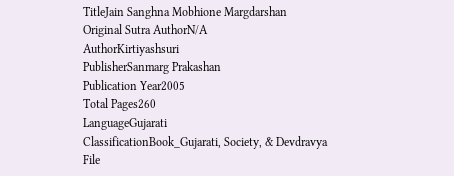TitleJain Sanghna Mobhione Margdarshan
Original Sutra AuthorN/A
AuthorKirtiyashsuri
PublisherSanmarg Prakashan
Publication Year2005
Total Pages260
LanguageGujarati
ClassificationBook_Gujarati, Society, & Devdravya
File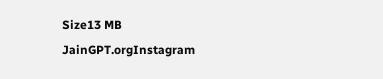Size13 MB
JainGPT.orgInstagram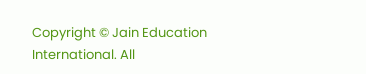Copyright © Jain Education International. All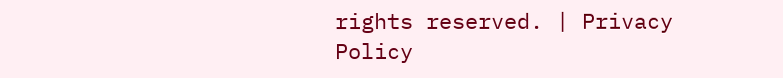rights reserved. | Privacy Policy